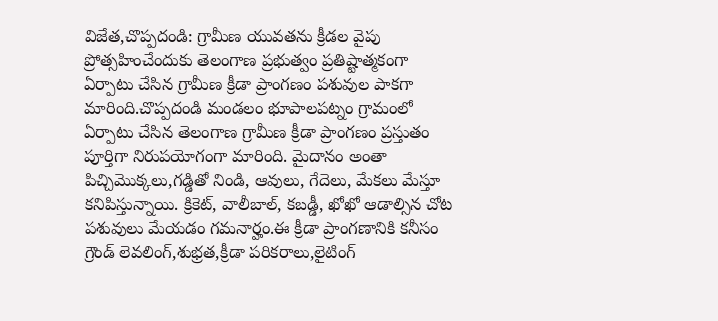విజేత,చొప్పదండి: గ్రామీణ యువతను క్రీడల వైపు ప్రోత్సహించేందుకు తెలంగాణ ప్రభుత్వం ప్రతిష్టాత్మకంగా ఏర్పాటు చేసిన గ్రామీణ క్రీడా ప్రాంగణం పశువుల పాకగా మారింది.చొప్పదండి మండలం భూపాలపట్నం గ్రామంలో ఏర్పాటు చేసిన తెలంగాణ గ్రామీణ క్రీడా ప్రాంగణం ప్రస్తుతం పూర్తిగా నిరుపయోగంగా మారింది. మైదానం అంతా పిచ్చిమొక్కలు,గడ్డితో నిండి, ఆవులు, గేదెలు, మేకలు మేస్తూ కనిపిస్తున్నాయి. క్రికెట్, వాలీబాల్, కబడ్డీ, ఖోఖో ఆడాల్సిన చోట పశువులు మేయడం గమనార్హం.ఈ క్రీడా ప్రాంగణానికి కనీసం గ్రౌండ్ లెవలింగ్,శుభ్రత,క్రీడా పరికరాలు,లైటింగ్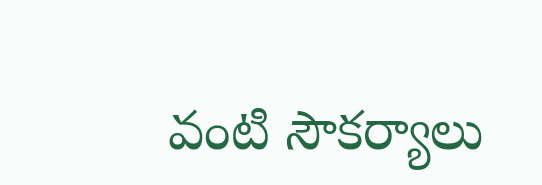వంటి సౌకర్యాలు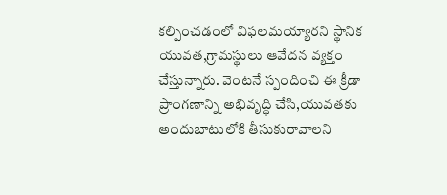కల్పించడంలో విఫలమయ్యారని స్థానిక యువత,గ్రామస్థులు ఆవేదన వ్యక్తం చేస్తున్నారు. వెంటనే స్పందించి ఈ క్రీడా ప్రాంగణాన్ని అభివృద్ధి చేసి,యువతకు అందుబాటులోకి తీసుకురావాలని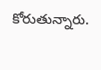కోరుతున్నారు.